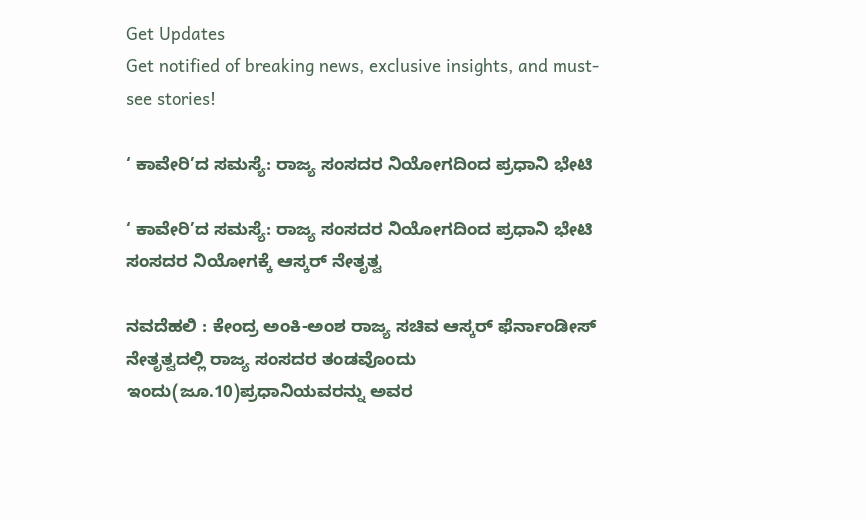Get Updates
Get notified of breaking news, exclusive insights, and must-see stories!

‘ ಕಾವೇರಿ’ದ ಸಮಸ್ಯೆ: ರಾಜ್ಯ ಸಂಸದರ ನಿಯೋಗದಿಂದ ಪ್ರಧಾನಿ ಭೇಟಿ

‘ ಕಾವೇರಿ’ದ ಸಮಸ್ಯೆ: ರಾಜ್ಯ ಸಂಸದರ ನಿಯೋಗದಿಂದ ಪ್ರಧಾನಿ ಭೇಟಿ
ಸಂಸದರ ನಿಯೋಗಕ್ಕೆ ಆಸ್ಕರ್‌ ನೇತೃತ್ವ

ನವದೆಹಲಿ : ಕೇಂದ್ರ ಅಂಕಿ-ಅಂಶ ರಾಜ್ಯ ಸಚಿವ ಆಸ್ಕರ್‌ ಫೆರ್ನಾಂಡೀಸ್‌ ನೇತೃತ್ವದಲ್ಲಿ ರಾಜ್ಯ ಸಂಸದರ ತಂಡವೊಂದು ಇಂದು(ಜೂ.10)ಪ್ರಧಾನಿಯವರನ್ನು ಅವರ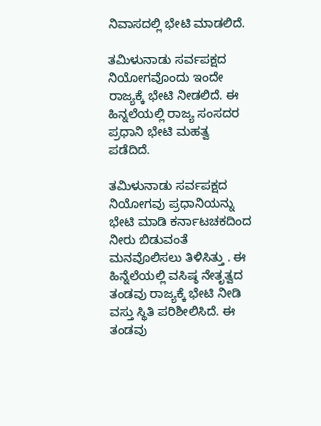ನಿವಾಸದಲ್ಲಿ ಭೇಟಿ ಮಾಡಲಿದೆ.

ತಮಿಳುನಾಡು ಸರ್ವಪಕ್ಷದ ನಿಯೋಗವೊಂದು ಇಂದೇ ರಾಜ್ಯಕ್ಕೆ ಭೇಟಿ ನೀಡಲಿದೆ. ಈ ಹಿನ್ನಲೆಯಲ್ಲಿ ರಾಜ್ಯ ಸಂಸದರ ಪ್ರಧಾನಿ ಭೇಟಿ ಮಹತ್ವ ಪಡೆದಿದೆ.

ತಮಿಳುನಾಡು ಸರ್ವಪಕ್ಷದ ನಿಯೋಗವು ಪ್ರಧಾನಿಯನ್ನು ಭೇಟಿ ಮಾಡಿ ಕರ್ನಾಟಚಕದಿಂದ ನೀರು ಬಿಡುವಂತೆ ಮನವೊಲಿಸಲು ತಿಳಿಸಿತ್ತು . ಈ ಹಿನ್ನೆಲೆಯಲ್ಲಿ ವಸಿಷ್ಠ ನೇತೃತ್ವದ ತಂಡವು ರಾಜ್ಯಕ್ಕೆ ಭೇಟಿ ನೀಡಿ ವಸ್ತು ಸ್ಥಿತಿ ಪರಿಶೀಲಿಸಿದೆ. ಈ ತಂಡವು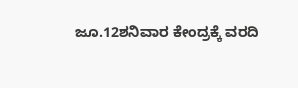ಜೂ.12ಶನಿವಾರ ಕೇಂದ್ರಕ್ಕೆ ವರದಿ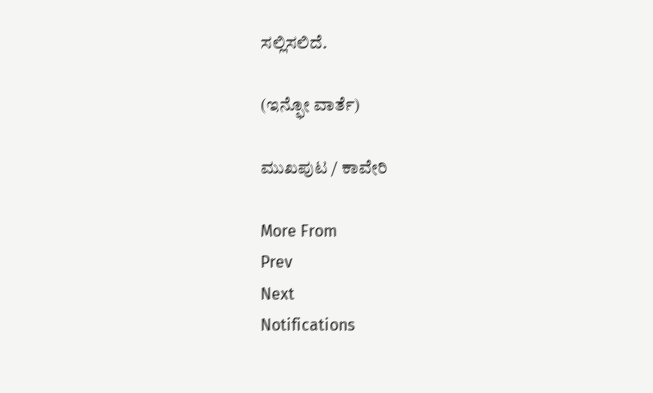ಸಲ್ಲಿಸಲಿದೆ.

(ಇನ್ಫೋ ವಾರ್ತೆ)

ಮುಖಪುಟ / ಕಾವೇರಿ

More From
Prev
Next
Notifications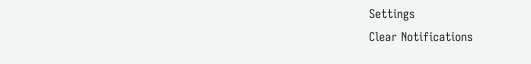Settings
Clear Notifications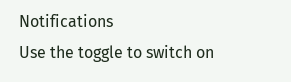Notifications
Use the toggle to switch on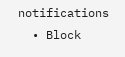notifications
  • Block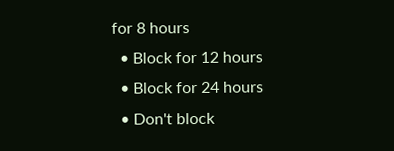for 8 hours
  • Block for 12 hours
  • Block for 24 hours
  • Don't block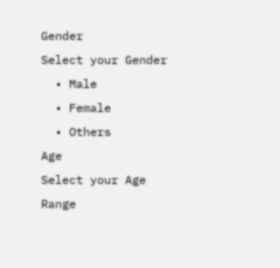Gender
Select your Gender
  • Male
  • Female
  • Others
Age
Select your Age Range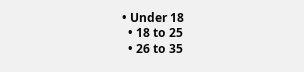• Under 18
  • 18 to 25
  • 26 to 35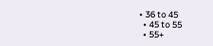• 36 to 45
  • 45 to 55
  • 55+